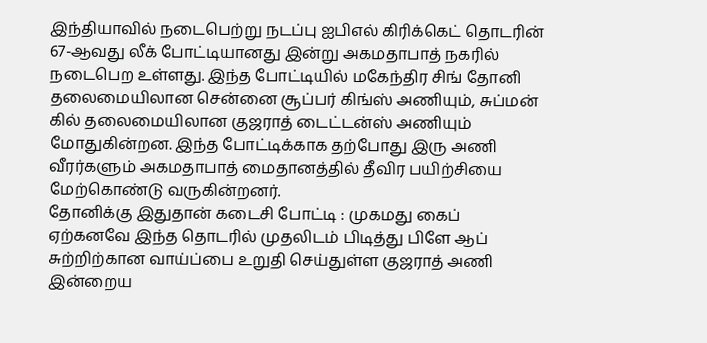இந்தியாவில் நடைபெற்று நடப்பு ஐபிஎல் கிரிக்கெட் தொடரின் 67-ஆவது லீக் போட்டியானது இன்று அகமதாபாத் நகரில் நடைபெற உள்ளது. இந்த போட்டியில் மகேந்திர சிங் தோனி தலைமையிலான சென்னை சூப்பர் கிங்ஸ் அணியும், சுப்மன் கில் தலைமையிலான குஜராத் டைட்டன்ஸ் அணியும் மோதுகின்றன. இந்த போட்டிக்காக தற்போது இரு அணி வீரர்களும் அகமதாபாத் மைதானத்தில் தீவிர பயிற்சியை மேற்கொண்டு வருகின்றனர்.
தோனிக்கு இதுதான் கடைசி போட்டி : முகமது கைப்
ஏற்கனவே இந்த தொடரில் முதலிடம் பிடித்து பிளே ஆப் சுற்றிற்கான வாய்ப்பை உறுதி செய்துள்ள குஜராத் அணி இன்றைய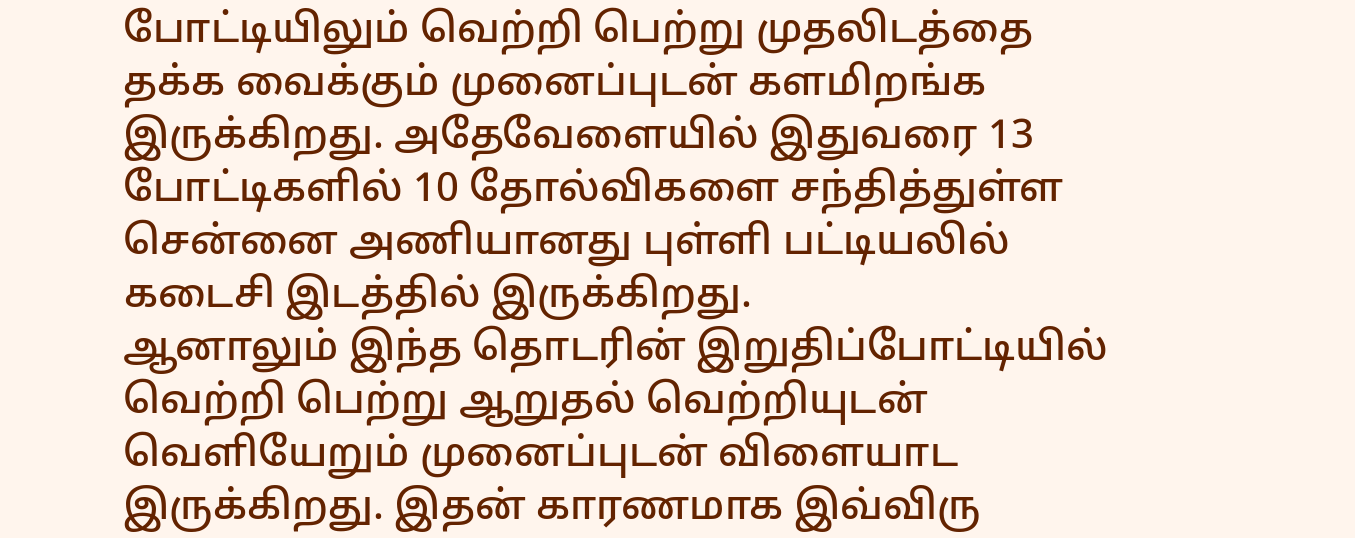போட்டியிலும் வெற்றி பெற்று முதலிடத்தை தக்க வைக்கும் முனைப்புடன் களமிறங்க இருக்கிறது. அதேவேளையில் இதுவரை 13 போட்டிகளில் 10 தோல்விகளை சந்தித்துள்ள சென்னை அணியானது புள்ளி பட்டியலில் கடைசி இடத்தில் இருக்கிறது.
ஆனாலும் இந்த தொடரின் இறுதிப்போட்டியில் வெற்றி பெற்று ஆறுதல் வெற்றியுடன் வெளியேறும் முனைப்புடன் விளையாட இருக்கிறது. இதன் காரணமாக இவ்விரு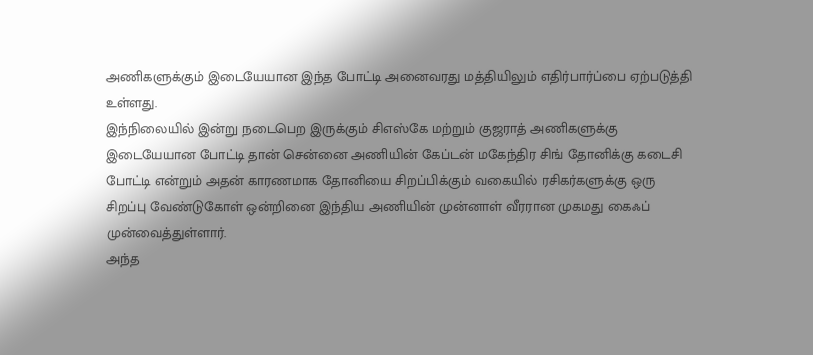அணிகளுக்கும் இடையேயான இந்த போட்டி அனைவரது மத்தியிலும் எதிர்பார்ப்பை ஏற்படுத்தி உள்ளது.
இந்நிலையில் இன்று நடைபெற இருக்கும் சிஎஸ்கே மற்றும் குஜராத் அணிகளுக்கு இடையேயான போட்டி தான் சென்னை அணியின் கேப்டன் மகேந்திர சிங் தோனிக்கு கடைசி போட்டி என்றும் அதன் காரணமாக தோனியை சிறப்பிக்கும் வகையில் ரசிகர்களுக்கு ஒரு சிறப்பு வேண்டுகோள் ஒன்றினை இந்திய அணியின் முன்னாள் வீரரான முகமது கைஃப் முன்வைத்துள்ளார்.
அந்த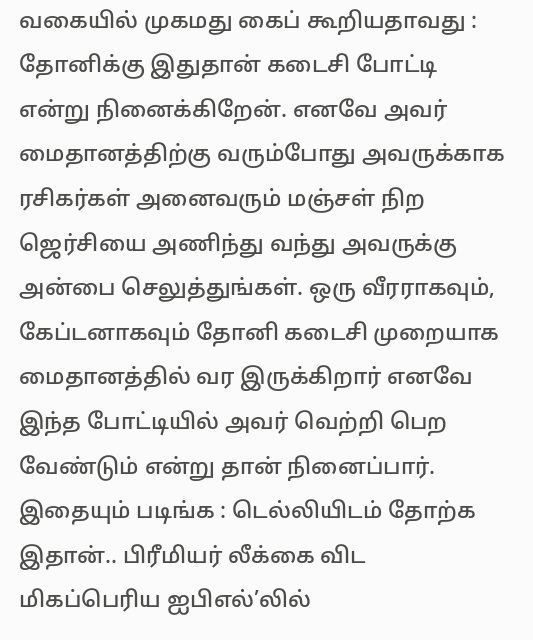வகையில் முகமது கைப் கூறியதாவது : தோனிக்கு இதுதான் கடைசி போட்டி என்று நினைக்கிறேன். எனவே அவர் மைதானத்திற்கு வரும்போது அவருக்காக ரசிகர்கள் அனைவரும் மஞ்சள் நிற ஜெர்சியை அணிந்து வந்து அவருக்கு அன்பை செலுத்துங்கள். ஒரு வீரராகவும், கேப்டனாகவும் தோனி கடைசி முறையாக மைதானத்தில் வர இருக்கிறார் எனவே இந்த போட்டியில் அவர் வெற்றி பெற வேண்டும் என்று தான் நினைப்பார்.
இதையும் படிங்க : டெல்லியிடம் தோற்க இதான்.. பிரீமியர் லீக்கை விட மிகப்பெரிய ஐபிஎல்’லில்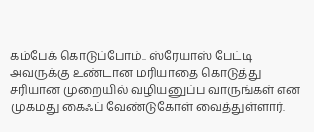கம்பேக் கொடுப்போம்.. ஸ்ரேயாஸ் பேட்டி
அவருக்கு உண்டான மரியாதை கொடுத்து சரியான முறையில் வழியனுப்ப வாருங்கள் என முகமது கைஃப் வேண்டுகோள் வைத்துள்ளார்.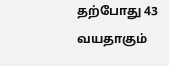தற்போது 43 வயதாகும்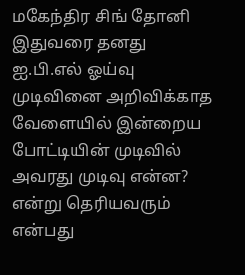மகேந்திர சிங் தோனி இதுவரை தனது ஐ.பி.எல் ஓய்வு முடிவினை அறிவிக்காத வேளையில் இன்றைய போட்டியின் முடிவில் அவரது முடிவு என்ன? என்று தெரியவரும் என்பது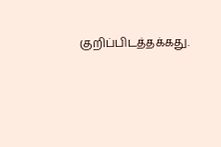குறிப்பிடத்தக்கது.